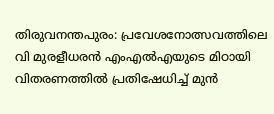തിരുവനന്തപുരം: പ്രവേശനോത്സവത്തിലെ വി മുരളീധരൻ എംഎൽഎയുടെ മിഠായി വിതരണത്തിൽ പ്രതിഷേധിച്ച് മുൻ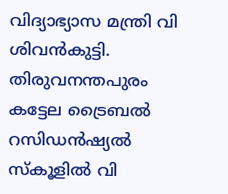വിദ്യാഭ്യാസ മന്ത്രി വി ശിവൻകുട്ടി. തിരുവനന്തപുരം കട്ടേല ട്രൈബൽ റസിഡൻഷ്യൽ സ്കൂളിൽ വി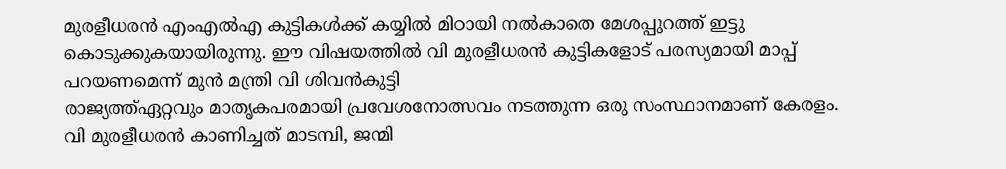മുരളീധരൻ എംഎൽഎ കുട്ടികൾക്ക് കയ്യിൽ മിഠായി നൽകാതെ മേശപ്പുറത്ത് ഇട്ടു കൊടുക്കുകയായിരുന്നു. ഈ വിഷയത്തിൽ വി മുരളീധരൻ കുട്ടികളോട് പരസ്യമായി മാപ്പ് പറയണമെന്ന് മുൻ മന്ത്രി വി ശിവൻകുട്ടി
രാജ്യത്ത്ഏറ്റവും മാതൃകപരമായി പ്രവേശനോത്സവം നടത്തുന്ന ഒരു സംസ്ഥാനമാണ് കേരളം. വി മുരളീധരൻ കാണിച്ചത് മാടമ്പി, ജന്മി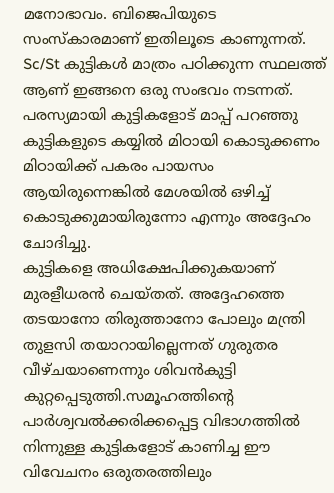മനോഭാവം. ബിജെപിയുടെ സംസ്കാരമാണ് ഇതിലൂടെ കാണുന്നത്. Sc/St കുട്ടികൾ മാത്രം പഠിക്കുന്ന സ്ഥലത്ത് ആണ് ഇങ്ങനെ ഒരു സംഭവം നടന്നത്. പരസ്യമായി കുട്ടികളോട് മാപ്പ് പറഞ്ഞു കുട്ടികളുടെ കയ്യിൽ മിഠായി കൊടുക്കണം മിഠായിക്ക് പകരം പായസം ആയിരുന്നെങ്കിൽ മേശയിൽ ഒഴിച്ച് കൊടുക്കുമായിരുന്നോ എന്നും അദ്ദേഹം ചോദിച്ചു.
കുട്ടികളെ അധിക്ഷേപിക്കുകയാണ് മുരളീധരൻ ചെയ്തത്. അദ്ദേഹത്തെ തടയാനോ തിരുത്താനോ പോലും മന്ത്രി തുളസി തയാറായില്ലെന്നത് ഗുരുതര വീഴ്ചയാണെന്നും ശിവൻകുട്ടി കുറ്റപ്പെടുത്തി.സമൂഹത്തിന്റെ പാർശ്വവൽക്കരിക്കപ്പെട്ട വിഭാഗത്തിൽ നിന്നുള്ള കുട്ടികളോട് കാണിച്ച ഈ വിവേചനം ഒരുതരത്തിലും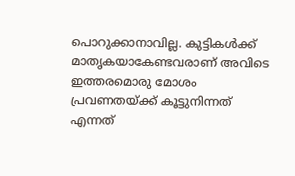പൊറുക്കാനാവില്ല. കുട്ടികൾക്ക് മാതൃകയാകേണ്ടവരാണ് അവിടെ ഇത്തരമൊരു മോശം പ്രവണതയ്ക്ക് കൂട്ടുനിന്നത് എന്നത്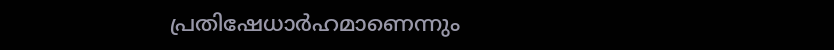പ്രതിഷേധാർഹമാണെന്നും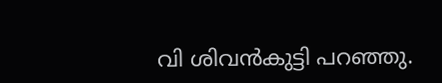വി ശിവൻകുട്ടി പറഞ്ഞു.